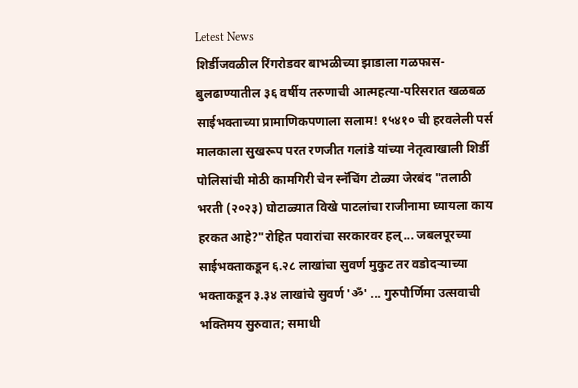Letest News
शिर्डीजवळील रिंगरोडवर बाभळीच्या झाडाला गळफास-बुलढाण्यातील ३६ वर्षीय तरुणाची आत्महत्या-परिसरात खळबळ साईभक्ताच्या प्रामाणिकपणाला सलाम! १५४१० ची हरवलेली पर्स मालकाला सुखरूप परत रणजीत गलांडे यांच्या नेतृत्वाखाली शिर्डी पोलिसांची मोठी कामगिरी चेन स्नॅचिंग टोळ्या जेरबंद "तलाठी भरती (२०२३) घोटाळ्यात विखे पाटलांचा राजीनामा घ्यायला काय हरकत आहे?"रोहित पवारांचा सरकारवर हल्... जबलपूरच्या साईभक्ताकडून ६.२८ लाखांचा सुवर्ण मुकुट तर वडोदऱ्याच्या भक्ताकडून ३.३४ लाखांचे सुवर्ण 'ॐ' ... गुरुपौर्णिमा उत्सवाची भक्तिमय सुरुवात; समाधी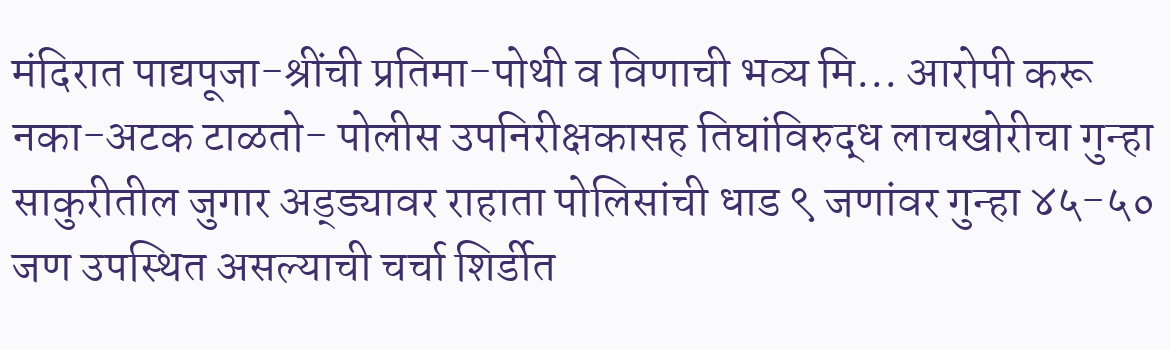मंदिरात पाद्यपूजा-श्रींची प्रतिमा-पोथी व विणाची भव्य मि... आरोपी करू नका-अटक टाळतो- पोलीस उपनिरीक्षकासह तिघांविरुद्ध लाचखोरीचा गुन्हा साकुरीतील जुगार अड्ड्यावर राहाता पोलिसांची धाड ९ जणांवर गुन्हा ४५-५० जण उपस्थित असल्याची चर्चा शिर्डीत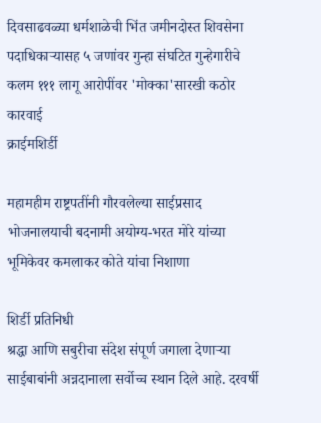दिवसाढवळ्या धर्मशाळेची भिंत जमीनदोस्त शिवसेना पदाधिकाऱ्यासह ५ जणांवर गुन्हा संघटित गुन्हेगारीचे कलम १११ लागू आरोपींवर 'मोक्का'सारखी कठोर कारवाई
क्राईमशिर्डी

महामहीम राष्ट्रपतींनी गौरवलेल्या साईप्रसाद भोजनालयाची बदनामी अयोग्य-भरत मोरे यांच्या भूमिकेवर कमलाकर कोते यांचा निशाणा

शिर्डी प्रतिनिधी
श्रद्धा आणि सबुरीचा संदेश संपूर्ण जगाला देणाऱ्या साईबाबांनी अन्नदानाला सर्वोच्च स्थान दिले आहे. दरवर्षी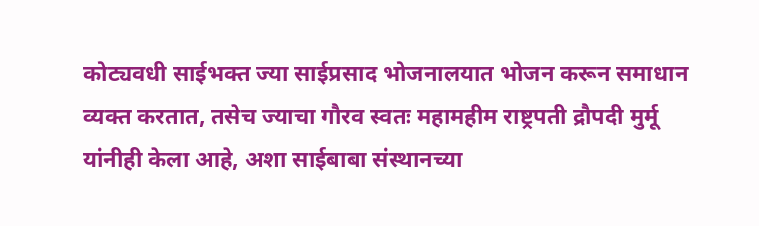कोट्यवधी साईभक्त ज्या साईप्रसाद भोजनालयात भोजन करून समाधान व्यक्त करतात, तसेच ज्याचा गौरव स्वतः महामहीम राष्ट्रपती द्रौपदी मुर्मू यांनीही केला आहे, अशा साईबाबा संस्थानच्या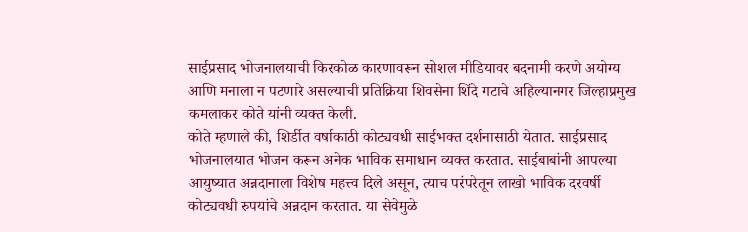साईप्रसाद भोजनालयाची किरकोळ कारणावरून सोशल मीडियावर बदनामी करणे अयोग्य आणि मनाला न पटणारे असल्याची प्रतिक्रिया शिवसेना शिंदे गटाचे अहिल्यानगर जिल्हाप्रमुख कमलाकर कोते यांनी व्यक्त केली.
कोते म्हणाले की, शिर्डीत वर्षाकाठी कोट्यवधी साईभक्त दर्शनासाठी येतात. साईप्रसाद भोजनालयात भोजन करून अनेक भाविक समाधान व्यक्त करतात. साईबाबांनी आपल्या आयुष्यात अन्नदानाला विशेष महत्त्व दिले असून, त्याच परंपरेतून लाखो भाविक दरवर्षी कोट्यवधी रुपयांचे अन्नदान करतात. या सेवेमुळे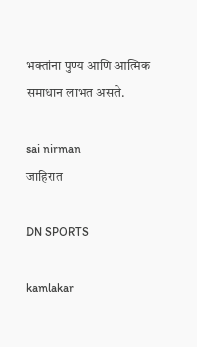भक्तांना पुण्य आणि आत्मिक समाधान लाभत असते.

sai nirman
जाहिरात

DN SPORTS

kamlakar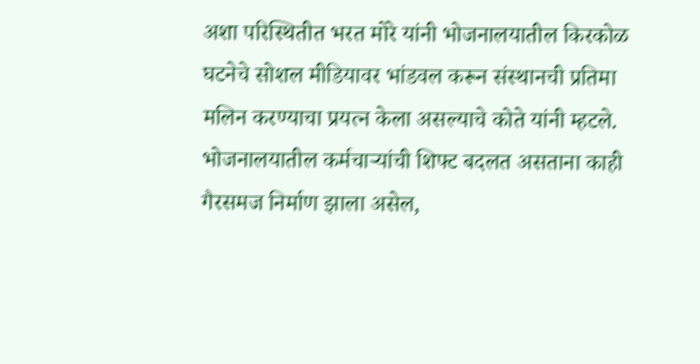अशा परिस्थितीत भरत मोरे यांनी भोजनालयातील किरकोळ घटनेचे सोशल मीडियावर भांडवल करून संस्थानची प्रतिमा मलिन करण्याचा प्रयत्न केला असल्याचे कोते यांनी म्हटले. भोजनालयातील कर्मचाऱ्यांची शिफ्ट बदलत असताना काही गैरसमज निर्माण झाला असेल,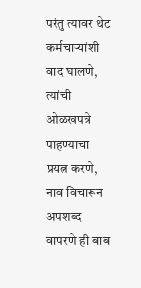परंतु त्यावर थेट कर्मचाऱ्यांशी वाद घालणे, त्यांची ओळखपत्रे पाहण्याचा प्रयत्न करणे, नाव विचारून अपशब्द वापरणे ही बाब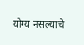योग्य नसल्याचे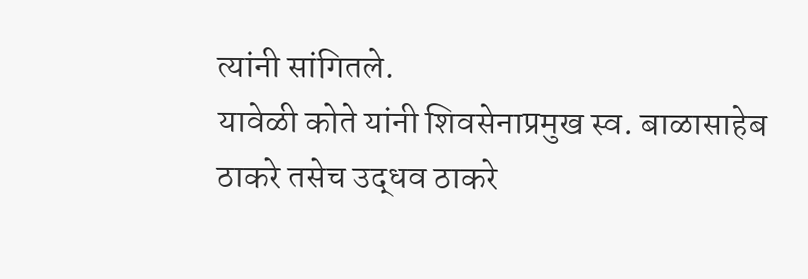त्यांनी सांगितले.
यावेळी कोते यांनी शिवसेनाप्रमुख स्व. बाळासाहेब ठाकरे तसेच उद्धव ठाकरे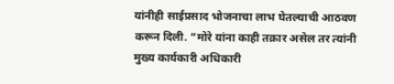यांनीही साईप्रसाद भोजनाचा लाभ घेतल्याची आठवण करून दिली. “मोरे यांना काही तक्रार असेल तर त्यांनी मुख्य कार्यकारी अधिकारी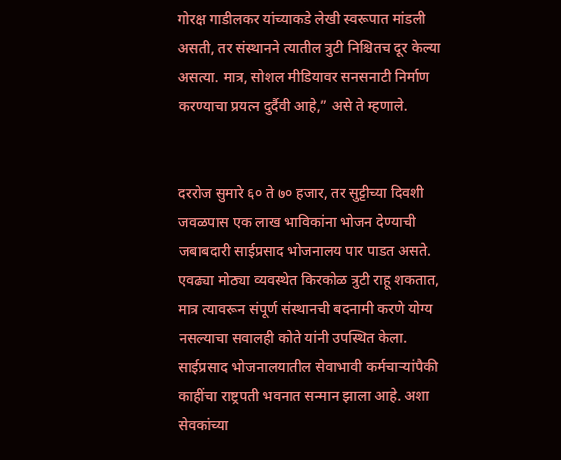गोरक्ष गाडीलकर यांच्याकडे लेखी स्वरूपात मांडली असती, तर संस्थानने त्यातील त्रुटी निश्चितच दूर केल्या असत्या. मात्र, सोशल मीडियावर सनसनाटी निर्माण करण्याचा प्रयत्न दुर्दैवी आहे,” असे ते म्हणाले.


दररोज सुमारे ६० ते ७० हजार, तर सुट्टीच्या दिवशी जवळपास एक लाख भाविकांना भोजन देण्याची जबाबदारी साईप्रसाद भोजनालय पार पाडत असते. एवढ्या मोठ्या व्यवस्थेत किरकोळ त्रुटी राहू शकतात, मात्र त्यावरून संपूर्ण संस्थानची बदनामी करणे योग्य नसल्याचा सवालही कोते यांनी उपस्थित केला.
साईप्रसाद भोजनालयातील सेवाभावी कर्मचाऱ्यांपैकी काहींचा राष्ट्रपती भवनात सन्मान झाला आहे. अशा सेवकांच्या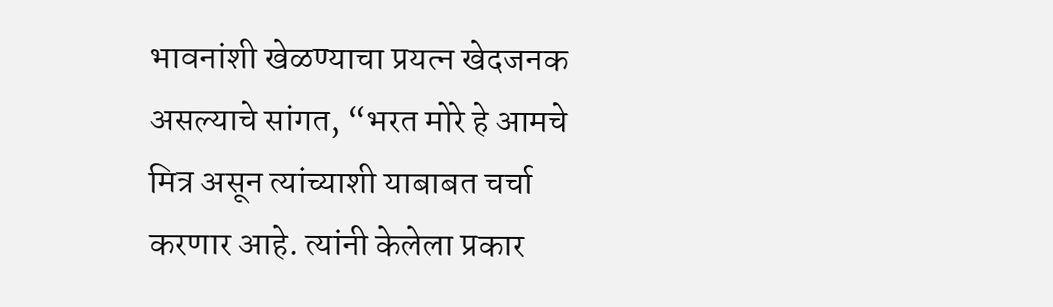भावनांशी खेळण्याचा प्रयत्न खेदजनक असल्याचे सांगत, “भरत मोरे हे आमचे मित्र असून त्यांच्याशी याबाबत चर्चा करणार आहे. त्यांनी केलेला प्रकार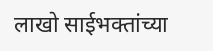लाखो साईभक्तांच्या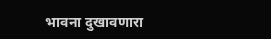भावना दुखावणारा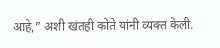आहे,” अशी खंतही कोते यांनी व्यक्त केली.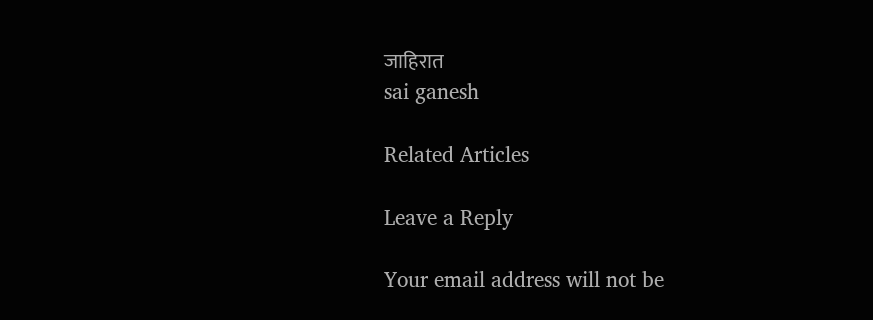जाहिरात
sai ganesh

Related Articles

Leave a Reply

Your email address will not be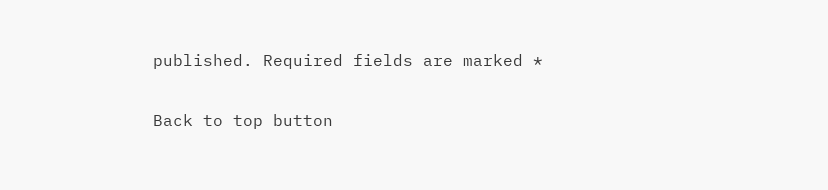published. Required fields are marked *

Back to top button